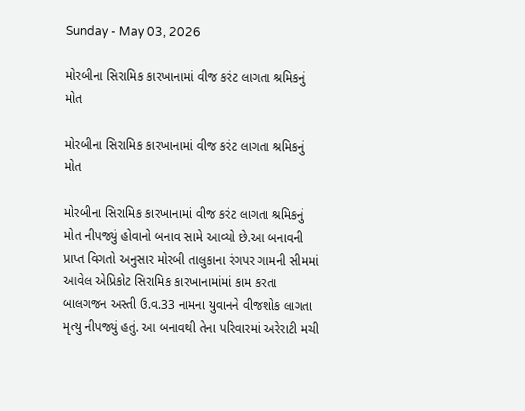Sunday - May 03, 2026

મોરબીના સિરામિક કારખાનામાં વીજ કરંટ લાગતા શ્રમિકનું મોત

મોરબીના સિરામિક કારખાનામાં વીજ કરંટ લાગતા શ્રમિકનું મોત

મોરબીના સિરામિક કારખાનામાં વીજ કરંટ લાગતા શ્રમિકનું મોત નીપજ્યું હોવાનો બનાવ સામે આવ્યો છે.આ બનાવની પ્રાપ્ત વિગતો અનુસાર મોરબી તાલુકાના રંગપર ગામની સીમમાં આવેલ એપ્રિકોટ સિરામિક કારખાનામાંમાં કામ કરતા બાલગજન અસ્તી ઉ.વ.33 નામના યુવાનને વીજશોક લાગતા મૃત્યુ નીપજ્યું હતું. આ બનાવથી તેના પરિવારમાં અરેરાટી મચી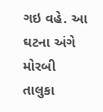ગઇ વહે. આ ઘટના અંગે મોરબી તાલુકા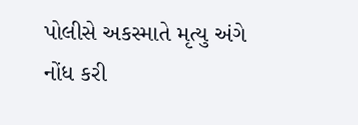પોલીસે અકસ્માતે મૃત્યુ અંગે નોંધ કરી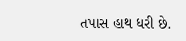તપાસ હાથ ધરી છે.